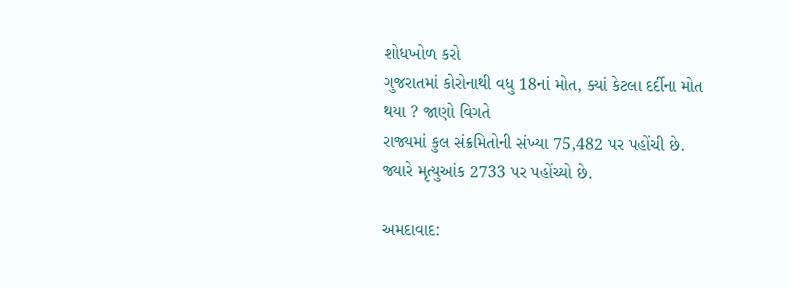શોધખોળ કરો
ગુજરાતમાં કોરોનાથી વધુ 18નાં મોત, ક્યાં કેટલા દર્દીના મોત થયા ? જાણો વિગતે
રાજ્યમાં કુલ સંક્રમિતોની સંખ્યા 75,482 પર પહોંચી છે. જ્યારે મૃત્યુઆંક 2733 પર પહોંચ્યો છે.

અમદાવાદ: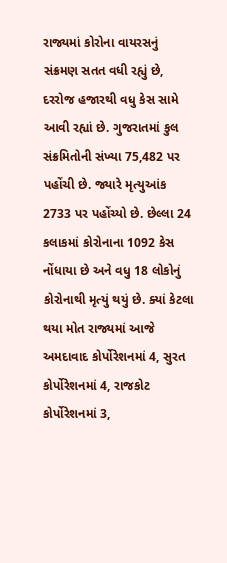રાજ્યમાં કોરોના વાયરસનું સંક્રમણ સતત વધી રહ્યું છે, દરરોજ હજારથી વધુ કેસ સામે આવી રહ્યાં છે. ગુજરાતમાં કુલ સંક્રમિતોની સંખ્યા 75,482 પર પહોંચી છે. જ્યારે મૃત્યુઆંક 2733 પર પહોંચ્યો છે. છેલ્લા 24 કલાકમાં કોરોનાના 1092 કેસ નોંધાયા છે અને વધુ 18 લોકોનું કોરોનાથી મૃત્યું થયું છે. ક્યાં કેટલા થયા મોત રાજ્યમાં આજે અમદાવાદ કોર્પોરેશનમાં 4, સુરત કોર્પોરેશનમાં 4, રાજકોટ કોર્પોરેશનમાં 3,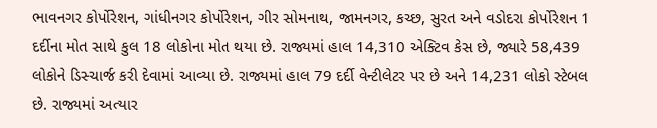ભાવનગર કોર્પોરેશન, ગાંધીનગર કોર્પોરેશન, ગીર સોમનાથ, જામનગર, કચ્છ, સુરત અને વડોદરા કોર્પોરેશન 1 દર્દીના મોત સાથે કુલ 18 લોકોના મોત થયા છે. રાજ્યમાં હાલ 14,310 એક્ટિવ કેસ છે, જ્યારે 58,439 લોકોને ડિસ્ચાર્જ કરી દેવામાં આવ્યા છે. રાજ્યમાં હાલ 79 દર્દી વેન્ટીલેટર પર છે અને 14,231 લોકો સ્ટેબલ છે. રાજ્યમાં અત્યાર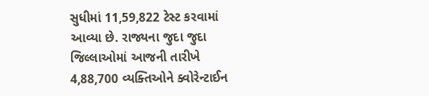સુધીમાં 11,59,822 ટેસ્ટ કરવામાં આવ્યા છે. રાજ્યના જુદા જુદા જિલ્લાઓમાં આજની તારીખે 4,88,700 વ્યક્તિઓને ક્વોરેન્ટાઈન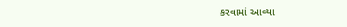કરવામાં આવ્યા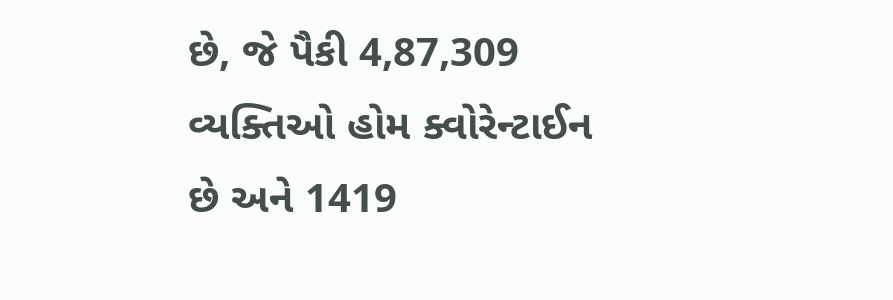છે, જે પૈકી 4,87,309 વ્યક્તિઓ હોમ ક્વોરેન્ટાઈન છે અને 1419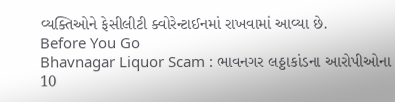વ્યક્તિઓને ફેસીલીટી ક્વોરેન્ટાઈનમાં રાખવામાં આવ્યા છે.
Before You Go
Bhavnagar Liquor Scam : ભાવનગર લઠ્ઠાકાંડના આરોપીઓના 10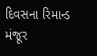દિવસના રિમાન્ડ મંજૂર